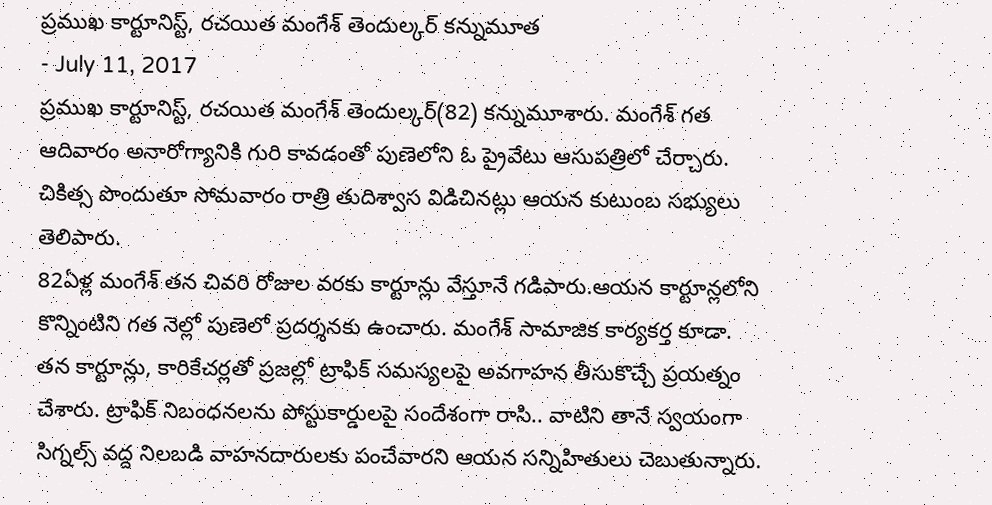ప్రముఖ కార్టూనిస్ట్, రచయిత మంగేశ్ తెందుల్కర్ కన్నుమూత
- July 11, 2017
ప్రముఖ కార్టూనిస్ట్, రచయిత మంగేశ్ తెందుల్కర్(82) కన్నుమూశారు. మంగేశ్ గత ఆదివారం అనారోగ్యానికి గురి కావడంతో పుణెలోని ఓ ప్రైవేటు ఆసుపత్రిలో చేర్చారు. చికిత్స పొందుతూ సోమవారం రాత్రి తుదిశ్వాస విడిచినట్లు ఆయన కుటుంబ సభ్యులు తెలిపారు.
82ఏళ్ల మంగేశ్ తన చివరి రోజుల వరకు కార్టూన్లు వేస్తూనే గడిపారు.ఆయన కార్టూన్లలోని కొన్నింటిని గత నెల్లో పుణెలో ప్రదర్శనకు ఉంచారు. మంగేశ్ సామాజిక కార్యకర్త కూడా. తన కార్టూన్లు, కారికేచర్లతో ప్రజల్లో ట్రాఫిక్ సమస్యలపై అవగాహన తీసుకొచ్చే ప్రయత్నం చేశారు. ట్రాఫిక్ నిబంధనలను పోస్టుకార్డులపై సందేశంగా రాసి.. వాటిని తానే స్వయంగా సిగ్నల్స్ వద్ద నిలబడి వాహనదారులకు పంచేవారని ఆయన సన్నిహితులు చెబుతున్నారు.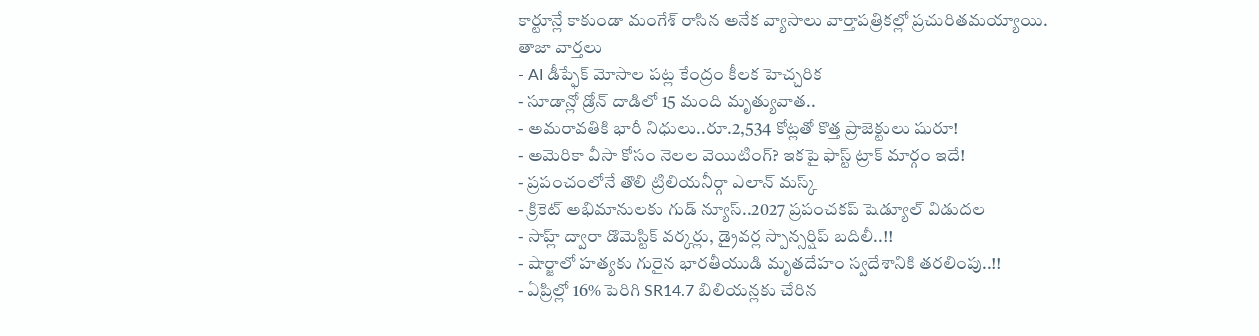కార్టూన్లే కాకుండా మంగేశ్ రాసిన అనేక వ్యాసాలు వార్తాపత్రికల్లో ప్రచురితమయ్యాయి.
తాజా వార్తలు
- AI డీప్ఫేక్ మోసాల పట్ల కేంద్రం కీలక హెచ్చరిక
- సూడాన్లో డ్రోన్ దాడిలో 15 మంది మృత్యువాత..
- అమరావతికి భారీ నిధులు..రూ.2,534 కోట్లతో కొత్త ప్రాజెక్టులు షురూ!
- అమెరికా వీసా కోసం నెలల వెయిటింగ్? ఇకపై ఫాస్ట్ ట్రాక్ మార్గం ఇదే!
- ప్రపంచంలోనే తొలి ట్రిలియనీర్గా ఎలాన్ మస్క్
- క్రికెట్ అభిమానులకు గుడ్ న్యూస్..2027 ప్రపంచకప్ షెడ్యూల్ విడుదల
- సాహ్ల్ ద్వారా డొమెస్టిక్ వర్కర్లు, డ్రైవర్ల స్పాన్సర్షిప్ బదిలీ..!!
- షార్జాలో హత్యకు గురైన భారతీయుడి మృతదేహం స్వదేశానికి తరలింపు..!!
- ఏప్రిల్లో 16% పెరిగి SR14.7 బిలియన్లకు చేరిన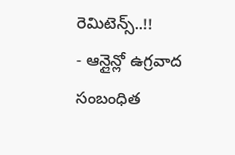రెమిటెన్స్..!!
- ఆన్లైన్లో ఉగ్రవాద సంబంధిత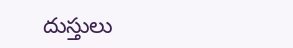దుస్తులు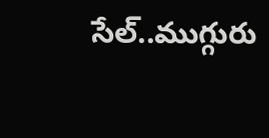సేల్..ముగ్గురు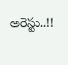అరెస్టు..!!